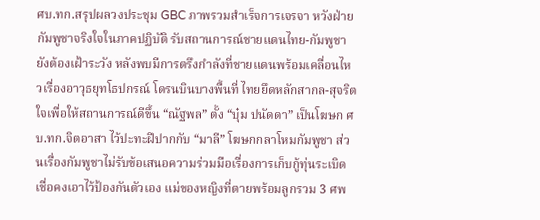ศบ.ทก.สรุปผลวงประชุม GBC ภาพรวมสำเร็จการเจรจา หวังฝ่ายกัมพูชาจริงใจในภาคปฏิบัติ รับสถานการณ์ชายแดนไทย-กัมพูชายังต้องเฝ้าระวัง หลังพบมีการตรึงกำลังที่ชายแดนพร้อมเคลื่อนไหวเรื่องอาวุธยุทโธปกรณ์ โดรนบินบางพื้นที่ ไทยยึดหลักสากล-สุจริตใจเพื่อให้สถานการณ์ดีขึ้น “ณัฐพล” ตั้ง “บุ๋ม ปนัดดา” เป็นโฆษก ศบ.ทก.จิตอาสา ไว้ปะทะฝีปากกับ “มาลี” โฆษกกลาโหมกัมพูชา ส่วนเรื่องกัมพูชาไม่รับข้อเสนอความร่วมมือเรื่องการเก็บกู้ทุ่นระเบิด เชื่อคงเอาไว้ป้องกันตัวเอง แม่ของหญิงที่ตายพร้อมลูกรวม 3 ศพ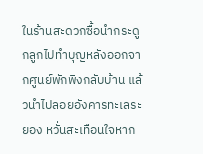ในร้านสะดวกซื้อนำกระดูกลูกไปทำบุญหลังออกจากศูนย์พักพิงกลับบ้าน แล้วนำไปลอยอังคารทะเลระยอง หวั่นสะเทือนใจหาก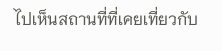ไปเห็นสถานที่ที่เคยเที่ยวกับ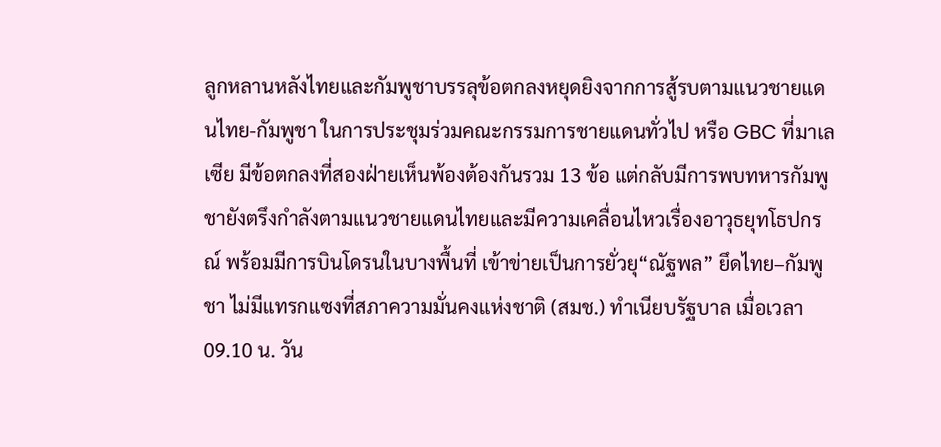ลูกหลานหลังไทยและกัมพูชาบรรลุข้อตกลงหยุดยิงจากการสู้รบตามแนวชายแดนไทย-กัมพูชา ในการประชุมร่วมคณะกรรมการชายแดนทั่วไป หรือ GBC ที่มาเลเซีย มีข้อตกลงที่สองฝ่ายเห็นพ้องต้องกันรวม 13 ข้อ แต่กลับมีการพบทหารกัมพูชายังตรึงกำลังตามแนวชายแดนไทยและมีความเคลื่อนไหวเรื่องอาวุธยุทโธปกรณ์ พร้อมมีการบินโดรนในบางพื้นที่ เข้าข่ายเป็นการยั่วยุ“ณัฐพล” ยึดไทย–กัมพูชา ไม่มีแทรกแซงที่สภาความมั่นคงแห่งชาติ (สมช.) ทำเนียบรัฐบาล เมื่อเวลา 09.10 น. วัน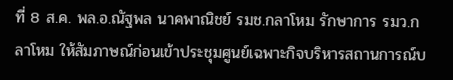ที่ 8 ส.ค. พล.อ.ณัฐพล นาคพาณิชย์ รมช.กลาโหม รักษาการ รมว.กลาโหม ให้สัมภาษณ์ก่อนเข้าประชุมศูนย์เฉพาะกิจบริหารสถานการณ์บ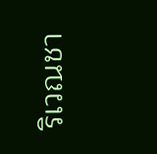ริเวณชา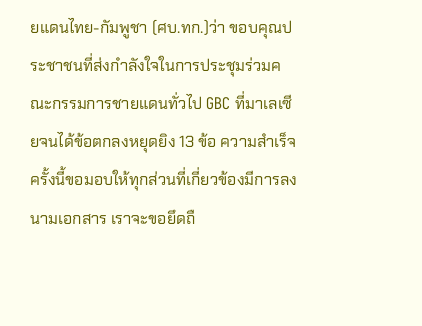ยแดนไทย-กัมพูชา (ศบ.ทก.)ว่า ขอบคุณประชาชนที่ส่งกำลังใจในการประชุมร่วมคณะกรรมการชายแดนทั่วไป GBC ที่มาเลเซียจนได้ข้อตกลงหยุดยิง 13 ข้อ ความสำเร็จครั้งนี้ขอมอบให้ทุกส่วนที่เกี่ยวข้องมีการลงนามเอกสาร เราจะขอยึดถื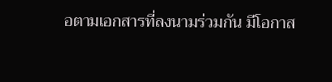อตามเอกสารที่ลงนามร่วมกัน มีโอกาส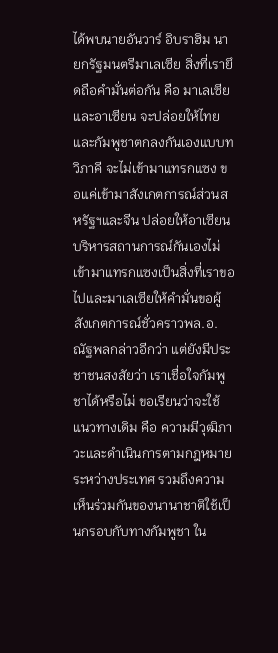ได้พบนายอันวาร์ อิบราฮิม นายกรัฐมนตรีมาเลเซีย สิ่งที่เรายึดถือคำมั่นต่อกัน คือ มาเลเซียและอาเซียน จะปล่อยให้ไทยและกัมพูชาตกลงกันเองแบบทวิภาคี จะไม่เข้ามาแทรกแซง ขอแค่เข้ามาสังเกตการณ์ส่วนสหรัฐฯและจีน ปล่อยให้อาเซียนบริหารสถานการณ์กันเองไม่เข้ามาแทรกแซงเป็นสิ่งที่เราขอไปและมาเลเซียให้คำมั่นขอผู้สังเกตการณ์ชั่วคราวพล.อ.ณัฐพลกล่าวอีกว่า แต่ยังมีประชาชนสงสัยว่า เราเชื่อใจกัมพูชาได้หรือไม่ ขอเรียนว่าจะใช้แนวทางเดิม คือ ความมีวุฒิภาวะและดำเนินการตามกฎหมายระหว่างประเทศ รวมถึงความเห็นร่วมกันของนานาชาติใช้เป็นกรอบกับทางกัมพูชา ใน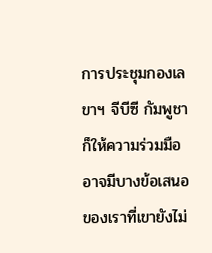การประชุมกองเลขาฯ จีบีซี กัมพูชาก็ให้ความร่วมมือ อาจมีบางข้อเสนอของเราที่เขายังไม่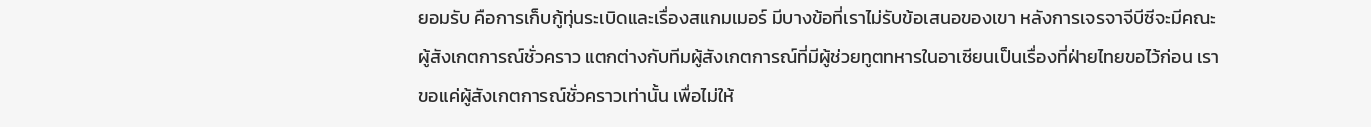ยอมรับ คือการเก็บกู้ทุ่นระเบิดและเรื่องสแกมเมอร์ มีบางข้อที่เราไม่รับข้อเสนอของเขา หลังการเจรจาจีบีซีจะมีคณะผู้สังเกตการณ์ชั่วคราว แตกต่างกับทีมผู้สังเกตการณ์ที่มีผู้ช่วยทูตทหารในอาเซียนเป็นเรื่องที่ฝ่ายไทยขอไว้ก่อน เราขอแค่ผู้สังเกตการณ์ชั่วคราวเท่านั้น เพื่อไม่ให้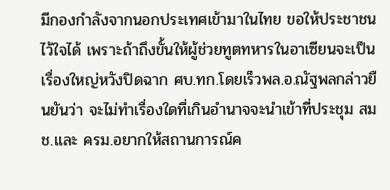มีกองกำลังจากนอกประเทศเข้ามาในไทย ขอให้ประชาชนไว้ใจได้ เพราะถ้าถึงขั้นให้ผู้ช่วยทูตทหารในอาเซียนจะเป็นเรื่องใหญ่หวังปิดฉาก ศบ.ทก.โดยเร็วพล.อ.ณัฐพลกล่าวยืนยันว่า จะไม่ทำเรื่องใดที่เกินอำนาจจะนำเข้าที่ประชุม สมช.และ ครม.อยากให้สถานการณ์ค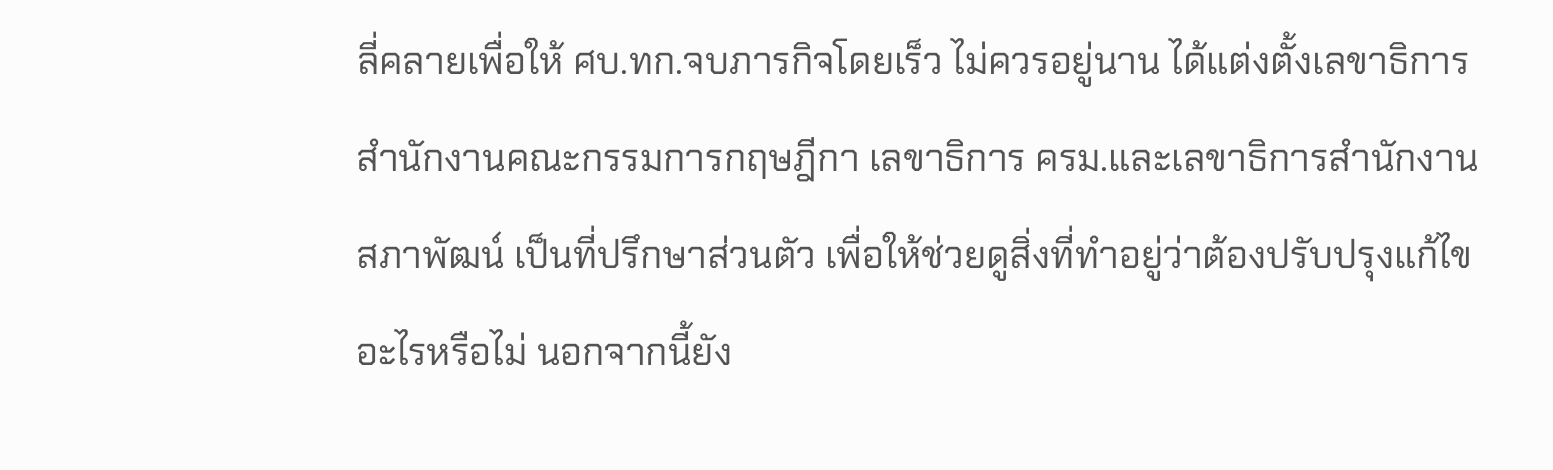ลี่คลายเพื่อให้ ศบ.ทก.จบภารกิจโดยเร็ว ไม่ควรอยู่นาน ได้แต่งตั้งเลขาธิการสำนักงานคณะกรรมการกฤษฎีกา เลขาธิการ ครม.และเลขาธิการสำนักงานสภาพัฒน์ เป็นที่ปรึกษาส่วนตัว เพื่อให้ช่วยดูสิ่งที่ทำอยู่ว่าต้องปรับปรุงแก้ไขอะไรหรือไม่ นอกจากนี้ยัง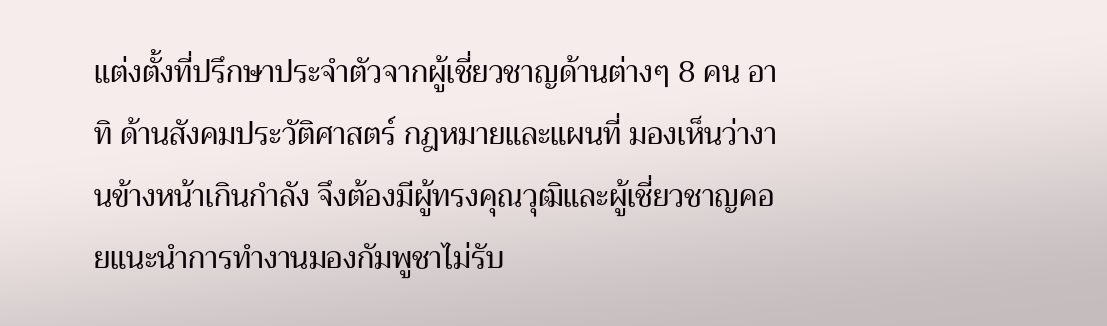แต่งตั้งที่ปรึกษาประจำตัวจากผู้เชี่ยวชาญด้านต่างๆ 8 คน อาทิ ด้านสังคมประวัติศาสตร์ กฎหมายและแผนที่ มองเห็นว่างานข้างหน้าเกินกำลัง จึงต้องมีผู้ทรงคุณวุฒิและผู้เชี่ยวชาญคอยแนะนำการทำงานมองกัมพูชาไม่รับ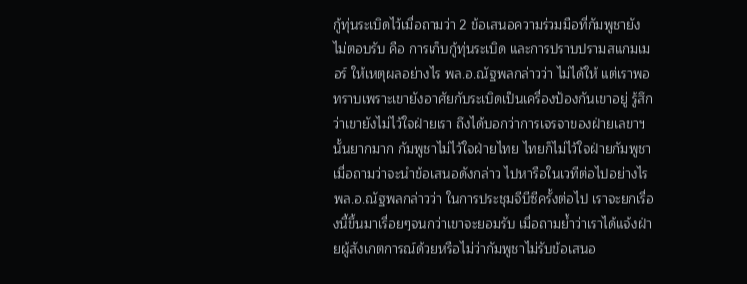กู้ทุ่นระเบิดไว้เมื่อถามว่า 2 ข้อเสนอความร่วมมือที่กัมพูชายังไม่ตอบรับ คือ การเก็บกู้ทุ่นระเบิด และการปราบปรามสแกมเมอร์ ให้เหตุผลอย่างไร พล.อ.ณัฐพลกล่าวว่า ไม่ได้ให้ แต่เราพอทราบเพราะเขายังอาศัยกับระเบิดเป็นเครื่องป้องกันเขาอยู่ รู้สึกว่าเขายังไม่ไว้ใจฝ่ายเรา ถึงได้บอกว่าการเจรจาของฝ่ายเลขาฯนั้นยากมาก กัมพูชาไม่ไว้ใจฝ่ายไทย ไทยก็ไม่ไว้ใจฝ่ายกัมพูชา เมื่อถามว่าจะนำข้อเสนอดังกล่าว ไปหารือในเวทีต่อไปอย่างไร พล.อ.ณัฐพลกล่าวว่า ในการประชุมจีบีซีครั้งต่อไป เราจะยกเรื่องนี้ขึ้นมาเรื่อยๆจนกว่าเขาจะยอมรับ เมื่อถามย้ำว่าเราได้แจ้งฝ่ายผู้สังเกตการณ์ด้วยหรือไม่ว่ากัมพูชาไม่รับข้อเสนอ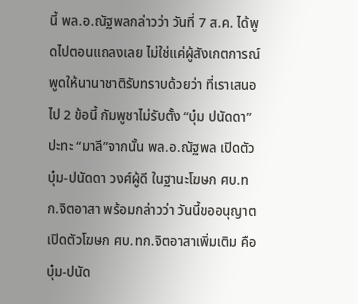นี้ พล.อ.ณัฐพลกล่าวว่า วันที่ 7 ส.ค. ได้พูดไปตอนแถลงเลย ไม่ใช่แค่ผู้สังเกตการณ์ พูดให้นานาชาติรับทราบด้วยว่า ที่เราเสนอไป 2 ข้อนี้ กัมพูชาไม่รับตั้ง “บุ๋ม ปนัดดา” ปะทะ “มาลี”จากนั้น พล.อ.ณัฐพล เปิดตัว บุ๋ม-ปนัดดา วงศ์ผู้ดี ในฐานะโฆษก ศบ.ทก.จิตอาสา พร้อมกล่าวว่า วันนี้ขออนุญาตเปิดตัวโฆษก ศบ.ทก.จิตอาสาเพิ่มเติม คือ บุ๋ม-ปนัด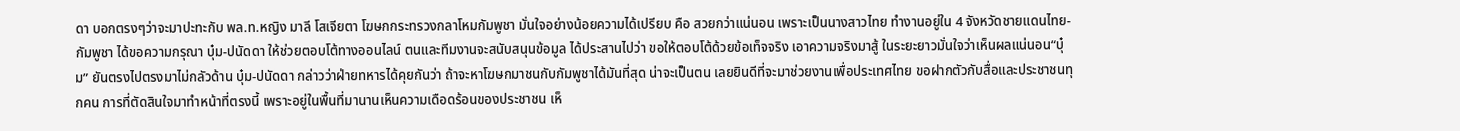ดา บอกตรงๆว่าจะมาปะทะกับ พล.ท.หญิง มาลี โสเจียตา โฆษกกระทรวงกลาโหมกัมพูชา มั่นใจอย่างน้อยความได้เปรียบ คือ สวยกว่าแน่นอน เพราะเป็นนางสาวไทย ทำงานอยู่ใน 4 จังหวัดชายแดนไทย-กัมพูชา ได้ขอความกรุณา บุ๋ม-ปนัดดา ให้ช่วยตอบโต้ทางออนไลน์ ตนและทีมงานจะสนับสนุนข้อมูล ได้ประสานไปว่า ขอให้ตอบโต้ด้วยข้อเท็จจริง เอาความจริงมาสู้ ในระยะยาวมั่นใจว่าเห็นผลแน่นอน“บุ๋ม” ยันตรงไปตรงมาไม่กลัวด้าน บุ๋ม-ปนัดดา กล่าวว่าฝ่ายทหารได้คุยกันว่า ถ้าจะหาโฆษกมาชนกับกัมพูชาได้มันที่สุด น่าจะเป็นตน เลยยินดีที่จะมาช่วยงานเพื่อประเทศไทย ขอฝากตัวกับสื่อและประชาชนทุกคน การที่ตัดสินใจมาทำหน้าที่ตรงนี้ เพราะอยู่ในพื้นที่มานานเห็นความเดือดร้อนของประชาชน เห็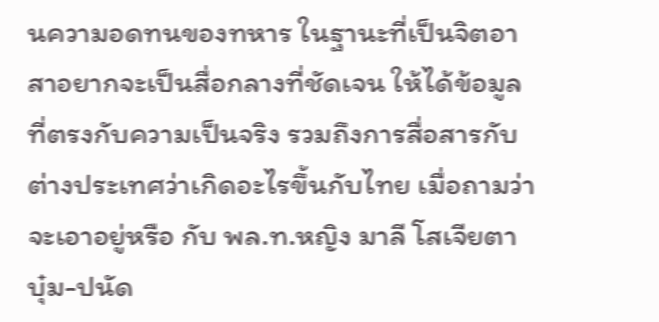นความอดทนของทหาร ในฐานะที่เป็นจิตอาสาอยากจะเป็นสื่อกลางที่ชัดเจน ให้ได้ข้อมูลที่ตรงกับความเป็นจริง รวมถึงการสื่อสารกับต่างประเทศว่าเกิดอะไรขึ้นกับไทย เมื่อถามว่า จะเอาอยู่หรือ กับ พล.ท.หญิง มาลี โสเจียตา บุ๋ม-ปนัด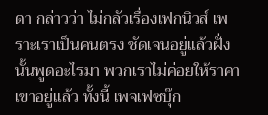ดา กล่าวว่า ไม่กลัวเรื่องเฟกนิวส์ เพราะเราเป็นคนตรง ชัดเจนอยู่แล้วฝั่งนั้นพูดอะไรมา พวกเราไม่ค่อยให้ราคาเขาอยู่แล้ว ทั้งนี้ เพจเฟซบุ๊ก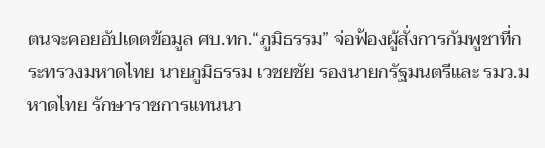ตนจะคอยอัปเดตข้อมูล ศบ.ทก.“ภูมิธรรม” จ่อฟ้องผู้สั่งการกัมพูชาที่กระทรวงมหาดไทย นายภูมิธรรม เวชยชัย รองนายกรัฐมนตรีและ รมว.มหาดไทย รักษาราชการแทนนา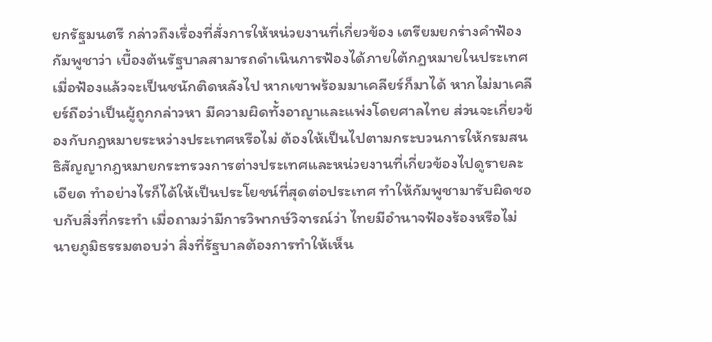ยกรัฐมนตรี กล่าวถึงเรื่องที่สั่งการให้หน่วยงานที่เกี่ยวข้อง เตรียมยกร่างคำฟ้องกัมพูชาว่า เบื้องต้นรัฐบาลสามารถดำเนินการฟ้องได้ภายใต้กฎหมายในประเทศ เมื่อฟ้องแล้วจะเป็นชนักติดหลังไป หากเขาพร้อมมาเคลียร์ก็มาได้ หากไม่มาเคลียร์ถือว่าเป็นผู้ถูกกล่าวหา มีความผิดทั้งอาญาและแพ่งโดยศาลไทย ส่วนจะเกี่ยวข้องกับกฎหมายระหว่างประเทศหรือไม่ ต้องให้เป็นไปตามกระบวนการให้กรมสนธิสัญญากฎหมายกระทรวงการต่างประเทศและหน่วยงานที่เกี่ยวข้องไปดูรายละเอียด ทำอย่างไรก็ได้ให้เป็นประโยชน์ที่สุดต่อประเทศ ทำให้กัมพูชามารับผิดชอบกับสิ่งที่กระทำ เมื่อถามว่ามีการวิพากษ์วิจารณ์ว่า ไทยมีอำนาจฟ้องร้องหรือไม่ นายภูมิธรรมตอบว่า สิ่งที่รัฐบาลต้องการทำให้เห็น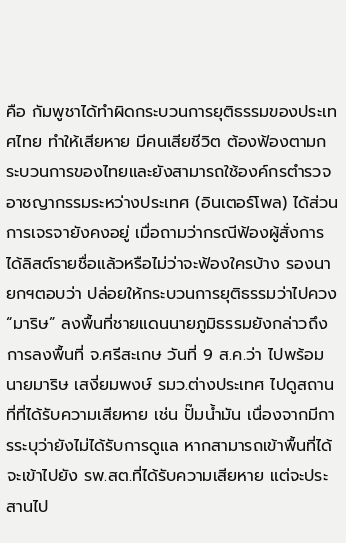คือ กัมพูชาได้ทำผิดกระบวนการยุติธรรมของประเทศไทย ทำให้เสียหาย มีคนเสียชีวิต ต้องฟ้องตามกระบวนการของไทยและยังสามารถใช้องค์กรตำรวจอาชญากรรมระหว่างประเทศ (อินเตอร์โพล) ได้ส่วนการเจรจายังคงอยู่ เมื่อถามว่ากรณีฟ้องผู้สั่งการ ได้ลิสต์รายชื่อแล้วหรือไม่ว่าจะฟ้องใครบ้าง รองนายกฯตอบว่า ปล่อยให้กระบวนการยุติธรรมว่าไปควง “มาริษ” ลงพื้นที่ชายแดนนายภูมิธรรมยังกล่าวถึงการลงพื้นที่ จ.ศรีสะเกษ วันที่ 9 ส.ค.ว่า ไปพร้อมนายมาริษ เสงี่ยมพงษ์ รมว.ต่างประเทศ ไปดูสถานที่ที่ได้รับความเสียหาย เช่น ปั๊มน้ำมัน เนื่องจากมีการระบุว่ายังไม่ได้รับการดูแล หากสามารถเข้าพื้นที่ได้จะเข้าไปยัง รพ.สต.ที่ได้รับความเสียหาย แต่จะประสานไป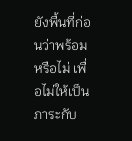ยังพื้นที่ก่อนว่าพร้อมหรือไม่ เพื่อไม่ให้เป็นภาระกับ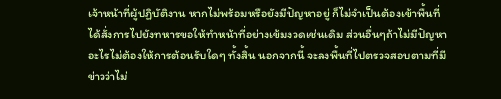เจ้าหน้าที่ผู้ปฏิบัติงาน หากไม่พร้อมหรือยังมีปัญหาอยู่ ก็ไม่จำเป็นต้องเข้าพื้นที่ ได้สั่งการไปยังทหารขอให้ทำหน้าที่อย่างเข้มงวดเช่นเดิม ส่วนอื่นๆถ้าไม่มีปัญหาอะไรไม่ต้องให้การต้อนรับใดๆ ทั้งสิ้น นอกจากนี้ จะลงพื้นที่ไปตรวจสอบตามที่มีข่าวว่าไม่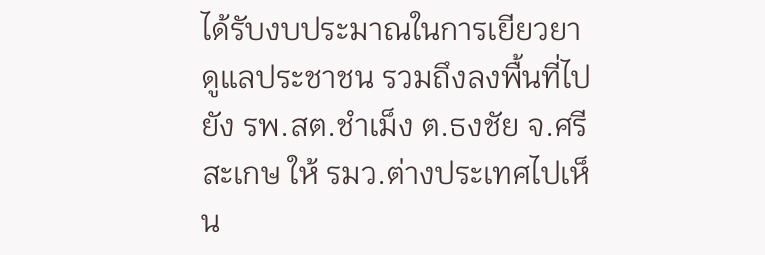ได้รับงบประมาณในการเยียวยาดูแลประชาชน รวมถึงลงพื้นที่ไปยัง รพ.สต.ชำเม็ง ต.ธงชัย จ.ศรีสะเกษ ให้ รมว.ต่างประเทศไปเห็น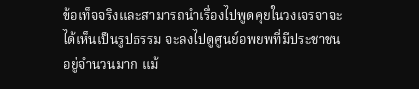ข้อเท็จจริงและสามารถนำเรื่องไปพูดคุยในวงเจรจาจะได้เห็นเป็นรูปธรรม จะลงไปดูศูนย์อพยพที่มีประชาชนอยู่จำนวนมาก แม้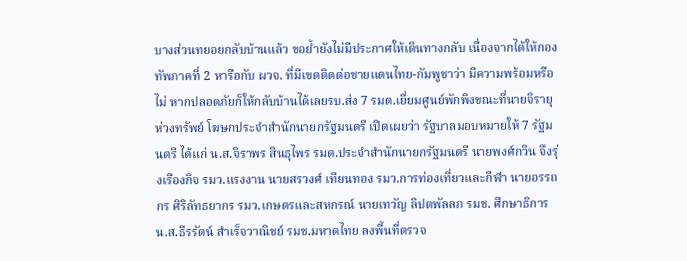บางส่วนทยอยกลับบ้านแล้ว ขอย้ำยังไม่มีประกาศให้เดินทางกลับ เนื่องจากได้ให้กองทัพภาคที่ 2 หารือกับ ผวจ. ที่มีเขตติดต่อชายแดนไทย-กัมพูชาว่า มีความพร้อมหรือไม่ หากปลอดภัยก็ให้กลับบ้านได้เลยรบ.ส่ง 7 รมต.เยี่ยมศูนย์พักพิงขณะที่นายจิรายุ ห่วงทรัพย์ โฆษกประจำสำนักนายกรัฐมนตรี เปิดเผยว่า รัฐบาลมอบหมายให้ 7 รัฐมนตรี ได้แก่ น.ส.จิราพร สินธุไพร รมต.ประจำสำนักนายกรัฐมนตรี นายพงศ์กวิน จึงรุ่งเรืองกิจ รมว.แรงงาน นายสรวงศ์ เทียนทอง รมว.การท่องเที่ยวและกีฬา นายอรรถกร ศิริลัทธยากร รมว.เกษตรและสหกรณ์ นายเทวัญ ลิปตพัลลภ รมช. ศึกษาธิการ น.ส.ธีรรัตน์ สำเร็จวาณิชย์ รมช.มหาดไทย ลงพื้นที่ตรวจ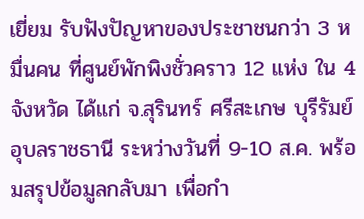เยี่ยม รับฟังปัญหาของประชาชนกว่า 3 หมื่นคน ที่ศูนย์พักพิงชั่วคราว 12 แห่ง ใน 4 จังหวัด ได้แก่ จ.สุรินทร์ ศรีสะเกษ บุรีรัมย์ อุบลราชธานี ระหว่างวันที่ 9-10 ส.ค. พร้อมสรุปข้อมูลกลับมา เพื่อกำ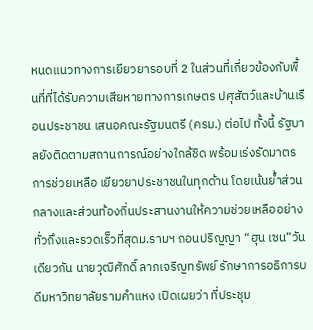หนดแนวทางการเยียวยารอบที่ 2 ในส่วนที่เกี่ยวข้องกับพื้นที่ที่ได้รับความเสียหายทางการเกษตร ปศุสัตว์และบ้านเรือนประชาชน เสนอคณะรัฐมนตรี (ครม.) ต่อไป ทั้งนี้ รัฐบาลยังติดตามสถานการณ์อย่างใกล้ชิด พร้อมเร่งรัดมาตรการช่วยเหลือ เยียวยาประชาชนในทุกด้าน โดยเน้นย้ำส่วนกลางและส่วนท้องถิ่นประสานงานให้ความช่วยเหลืออย่างทั่วถึงและรวดเร็วที่สุดม.รามฯ ถอนปริญญา “ฮุน เซน”วันเดียวกัน นายวุฒิศักดิ์ ลาภเจริญทรัพย์ รักษาการอธิการบดีมหาวิทยาลัยรามคำแหง เปิดเผยว่า ที่ประชุม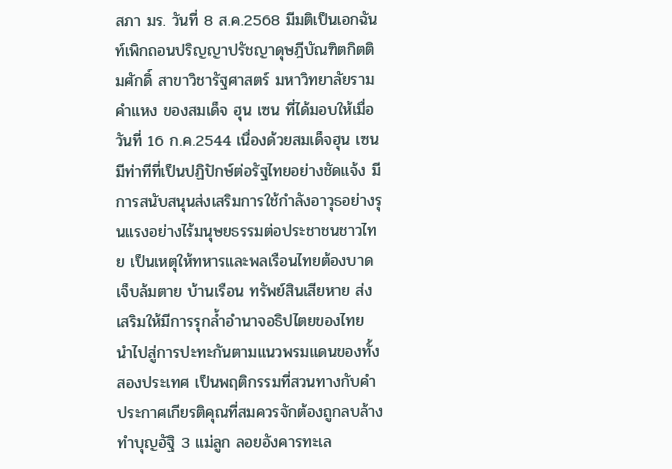สภา มร. วันที่ 8 ส.ค.2568 มีมติเป็นเอกฉันท์เพิกถอนปริญญาปรัชญาดุษฎีบัณฑิตกิตติมศักดิ์ สาขาวิชารัฐศาสตร์ มหาวิทยาลัยรามคำแหง ของสมเด็จ ฮุน เซน ที่ได้มอบให้เมื่อวันที่ 16 ก.ค.2544 เนื่องด้วยสมเด็จฮุน เซน มีท่าทีที่เป็นปฏิปักษ์ต่อรัฐไทยอย่างชัดแจ้ง มีการสนับสนุนส่งเสริมการใช้กำลังอาวุธอย่างรุนแรงอย่างไร้มนุษยธรรมต่อประชาชนชาวไทย เป็นเหตุให้ทหารและพลเรือนไทยต้องบาดเจ็บล้มตาย บ้านเรือน ทรัพย์สินเสียหาย ส่งเสริมให้มีการรุกล้ำอำนาจอธิปไตยของไทย นำไปสู่การปะทะกันตามแนวพรมแดนของทั้งสองประเทศ เป็นพฤติกรรมที่สวนทางกับคำประกาศเกียรติคุณที่สมควรจักต้องถูกลบล้างทำบุญอัฐิ 3 แม่ลูก ลอยอังคารทะเล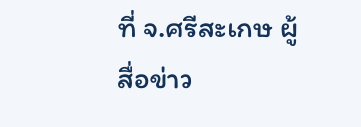ที่ จ.ศรีสะเกษ ผู้สื่อข่าว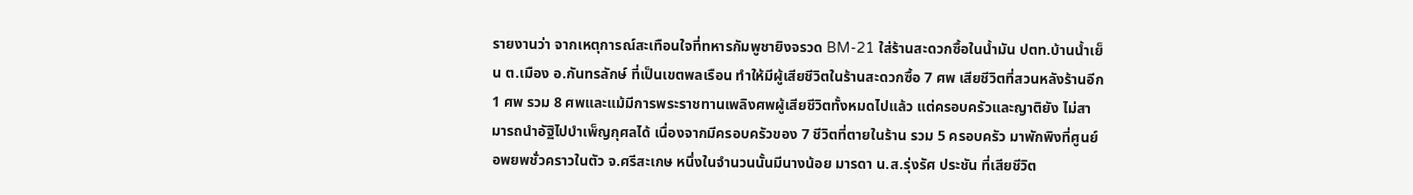รายงานว่า จากเหตุการณ์สะเทือนใจที่ทหารกัมพูชายิงจรวด BM-21 ใส่ร้านสะดวกซื้อในน้ำมัน ปตท.บ้านน้ำเย็น ต.เมือง อ.กันทรลักษ์ ที่เป็นเขตพลเรือน ทำให้มีผู้เสียชีวิตในร้านสะดวกซื้อ 7 ศพ เสียชีวิตที่สวนหลังร้านอีก 1 ศพ รวม 8 ศพและแม้มีการพระราชทานเพลิงศพผู้เสียชีวิตทั้งหมดไปแล้ว แต่ครอบครัวและญาติยัง ไม่สามารถนำอัฐิไปบำเพ็ญกุศลได้ เนื่องจากมีครอบครัวของ 7 ชีวิตที่ตายในร้าน รวม 5 ครอบครัว มาพักพิงที่ศูนย์อพยพชั่วคราวในตัว จ.ศรีสะเกษ หนึ่งในจำนวนนั้นมีนางน้อย มารดา น.ส.รุ่งรัศ ประชัน ที่เสียชีวิต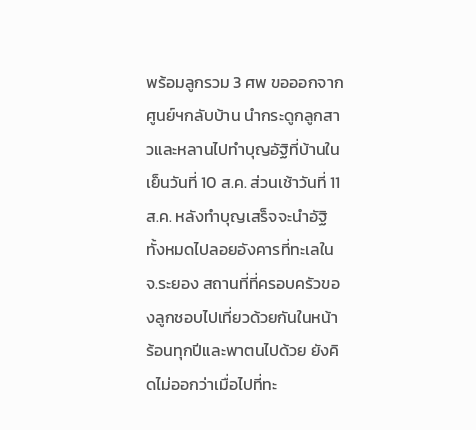พร้อมลูกรวม 3 ศพ ขอออกจากศูนย์ฯกลับบ้าน นำกระดูกลูกสาวและหลานไปทำบุญอัฐิที่บ้านในเย็นวันที่ 10 ส.ค. ส่วนเช้าวันที่ 11 ส.ค. หลังทำบุญเสร็จจะนำอัฐิทั้งหมดไปลอยอังคารที่ทะเลใน จ.ระยอง สถานที่ที่ครอบครัวของลูกชอบไปเที่ยวด้วยกันในหน้าร้อนทุกปีและพาตนไปด้วย ยังคิดไม่ออกว่าเมื่อไปที่ทะ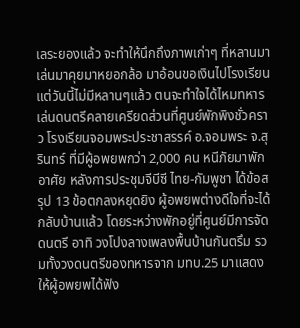เลระยองแล้ว จะทำให้นึกถึงภาพเก่าๆ ที่หลานมาเล่นมาคุยมาหยอกล้อ มาอ้อนขอเงินไปโรงเรียน แต่วันนี้ไม่มีหลานๆแล้ว ตนจะทำใจได้ไหมทหารเล่นดนตรีคลายเครียดส่วนที่ศูนย์พักพิงชั่วคราว โรงเรียนจอมพระประชาสรรค์ อ.จอมพระ จ.สุรินทร์ ที่มีผู้อพยพกว่า 2,000 คน หนีภัยมาพักอาศัย หลังการประชุมจีบีซี ไทย-กัมพูชา ได้ข้อสรุป 13 ข้อตกลงหยุดยิง ผู้อพยพต่างดีใจที่จะได้กลับบ้านแล้ว โดยระหว่างพักอยู่ที่ศูนย์มีการจัดดนตรี อาทิ วงโปงลางเพลงพื้นบ้านกันตรึม รวมทั้งวงดนตรีของทหารจาก มทบ.25 มาแสดงให้ผู้อพยพได้ฟัง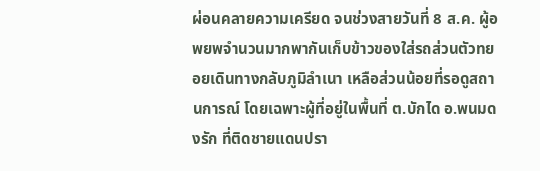ผ่อนคลายความเครียด จนช่วงสายวันที่ 8 ส.ค. ผู้อพยพจำนวนมากพากันเก็บข้าวของใส่รถส่วนตัวทยอยเดินทางกลับภูมิลำเนา เหลือส่วนน้อยที่รอดูสถานการณ์ โดยเฉพาะผู้ที่อยู่ในพื้นที่ ต.บักได อ.พนมดงรัก ที่ติดชายแดนปรา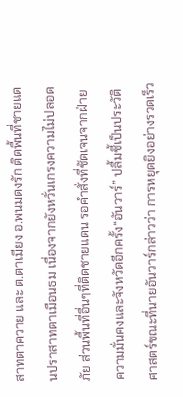สาทตาควาย และ ต.ตาเมียง อ.พนมดงรัก ติดพื้นที่ชายแดนปราสาทตาเมือนธม เนื่องจากยังหวั่นเกรงความไม่ปลอดภัย ส่วนพื้นที่อื่นๆที่ติดชายแดน รอคำสั่งที่ชัดเจนจากฝ่ายความมั่นคงและจังหวัดอีกครั้ง“อันวาร์” ปลื้มชี้เป็นประวัติศาสตร์ขณะที่นายอันวาร์กล่าวว่า การหยุดยิงอย่างรวดเร็ว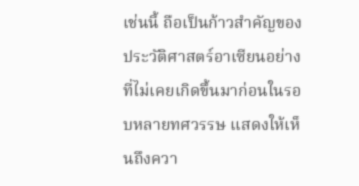เช่นนี้ ถือเป็นก้าวสำคัญของประวัติศาสตร์อาเซียนอย่างที่ไม่เคยเกิดขึ้นมาก่อนในรอบหลายทศวรรษ แสดงให้เห็นถึงควา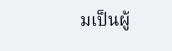มเป็นผู้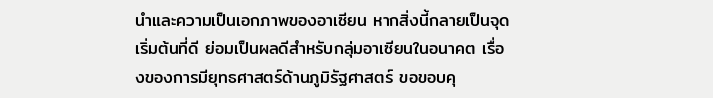นำและความเป็นเอกภาพของอาเซียน หากสิ่งนี้กลายเป็นจุดเริ่มต้นที่ดี ย่อมเป็นผลดีสำหรับกลุ่มอาเซียนในอนาคต เรื่องของการมียุทธศาสตร์ด้านภูมิรัฐศาสตร์ ขอขอบคุ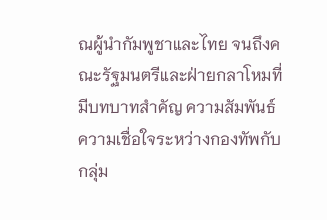ณผู้นำกัมพูชาและไทย จนถึงคณะรัฐมนตรีและฝ่ายกลาโหมที่มีบทบาทสำคัญ ความสัมพันธ์ ความเชื่อใจระหว่างกองทัพกับกลุ่ม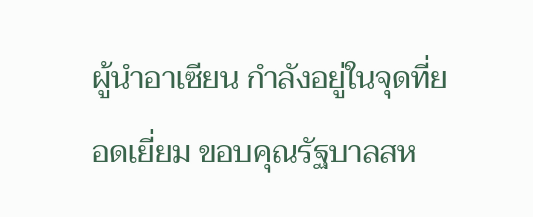ผู้นำอาเซียน กำลังอยู่ในจุดที่ยอดเยี่ยม ขอบคุณรัฐบาลสห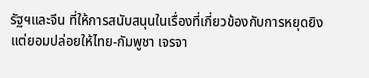รัฐฯและจีน ที่ให้การสนับสนุนในเรื่องที่เกี่ยวข้องกับการหยุดยิง แต่ยอมปล่อยให้ไทย-กัมพูชา เจรจา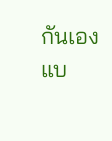กันเองแบ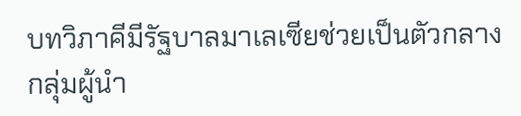บทวิภาคีมีรัฐบาลมาเลเซียช่วยเป็นตัวกลาง กลุ่มผู้นำ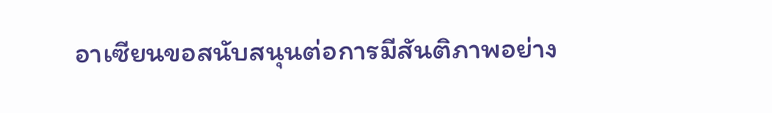อาเซียนขอสนับสนุนต่อการมีสันติภาพอย่าง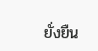ยั่งยืน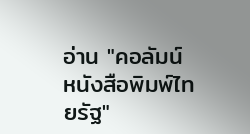อ่าน "คอลัมน์หนังสือพิมพ์ไทยรัฐ"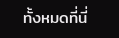ทั้งหมดที่นี่